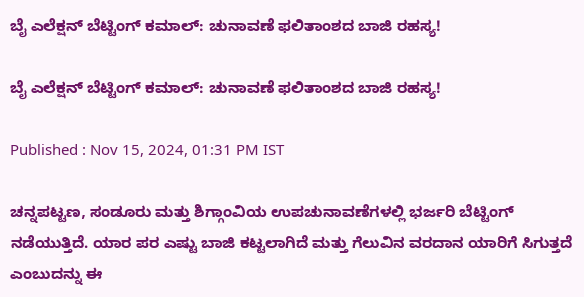ಬೈ ಎಲೆಕ್ಷನ್ ಬೆಟ್ಟಿಂಗ್ ಕಮಾಲ್: ಚುನಾವಣೆ ಫಲಿತಾಂಶದ ಬಾಜಿ ರಹಸ್ಯ!

ಬೈ ಎಲೆಕ್ಷನ್ ಬೆಟ್ಟಿಂಗ್ ಕಮಾಲ್: ಚುನಾವಣೆ ಫಲಿತಾಂಶದ ಬಾಜಿ ರಹಸ್ಯ!

Published : Nov 15, 2024, 01:31 PM IST

ಚನ್ನಪಟ್ಟಣ, ಸಂಡೂರು ಮತ್ತು ಶಿಗ್ಗಾಂವಿಯ ಉಪಚುನಾವಣೆಗಳಲ್ಲಿ ಭರ್ಜರಿ ಬೆಟ್ಟಿಂಗ್ ನಡೆಯುತ್ತಿದೆ. ಯಾರ ಪರ ಎಷ್ಟು ಬಾಜಿ ಕಟ್ಟಲಾಗಿದೆ ಮತ್ತು ಗೆಲುವಿನ ವರದಾನ ಯಾರಿಗೆ ಸಿಗುತ್ತದೆ ಎಂಬುದನ್ನು ಈ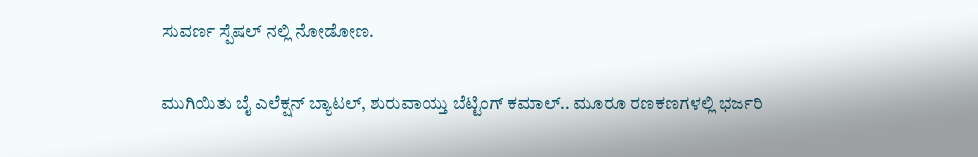ಸುವರ್ಣ ಸ್ಪೆಷಲ್ ನಲ್ಲಿ ನೋಡೋಣ.

ಮುಗಿಯಿತು ಬೈ ಎಲೆಕ್ಷನ್ ಬ್ಯಾಟಲ್, ಶುರುವಾಯ್ತು ಬೆಟ್ಟಿಂಗ್ ಕಮಾಲ್.. ಮೂರೂ ರಣಕಣಗಳಲ್ಲಿ ಭರ್ಜರಿ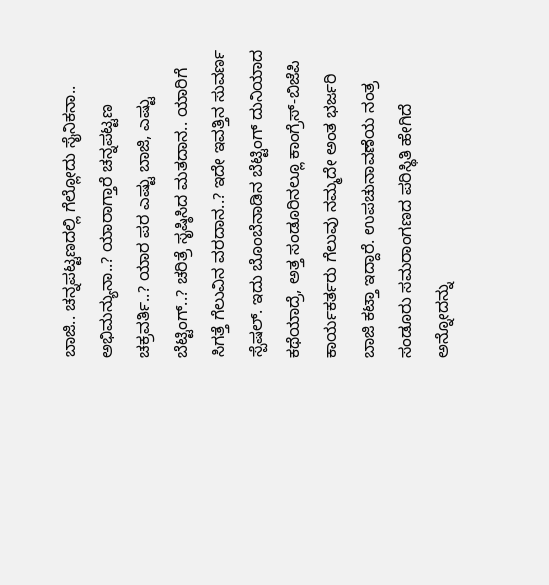ಬಾಜಿ.. ಚನ್ನಪಟ್ಟಣದಲ್ಲಿ ಗೆಲ್ಲೋದು ಸೈನಿಕನಾ.. ಅಭಿಮನ್ಯುನಾ..? ಯಾರಾಗ್ತಾರೆ ಚನ್ನಪಟ್ಟಣ ಚಕ್ರವರ್ತಿ..? ಯಾರ ಪರ ಎಷ್ಟು ಬಾಜಿ, ಎಷ್ಟು ಬೆಟ್ಟಿಂಗ್..? ಚರಿತ್ರೆ ಸೃಷ್ಠಿಸಿದ ಮತದಾನ.. ಯಾರಿಗೆ ಸಿಗತ್ತೆ ಗೆಲುವಿನ ವರದಾನ..? ಇದೇ ಇವತ್ತಿನ ಸುವರ್ಣ ಸ್ಪೆಷಲ್. ಇದು ಬೊಂಬೆನಾಡಿನ ಬೆಟ್ಟಿಂಗ್ ದುನಿಯಾದ ಕಥೆಯಾದ್ರೆ, ಅತ್ತ ಸಂಡೂರಿನಲ್ಲೂ ಕಾಂಗ್ರೆಸ್-ಬಿಜೆಪಿ ಕಾರ್ಯಕರ್ತರು ಗೆಲುವು ನಮ್ಮದೇ ಅಂತ ಭರ್ಜರಿ ಬಾಜಿ ಕಟ್ತಾ ಇದ್ದಾರೆ. ಉಪಚುನಾವಣೆಯ ನಂತ್ರ ಸಂಡೂರು ಸಮರಾಂಗಣದ ಪರಿಸ್ಥಿತಿ ಹೇಗಿದೆ ಅನ್ನೋದನ್ನು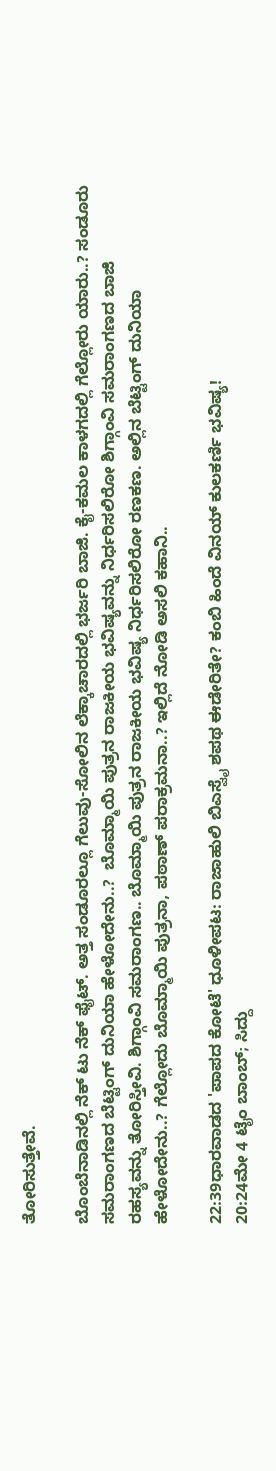ತೋರಿಸುತ್ತೇವೆ.

ಬೊಂಬೆನಾಡಿನಲ್ಲಿ ನೆಕ್ ಟು ನೆಕ್ ಫೈಟ್. ಅತ್ತ ಸಂಡೂರಲ್ಲೂ ಗೆಲುವು-ಸೋಲಿನ ಲೆಕ್ಕಾಚಾರದಲ್ಲಿ ಭರ್ಜರಿ ಬಾಜಿ. ಕೈ-ಕಮಲ ಕಾಳಗದಲ್ಲಿ ಗೆಲ್ಲೋರು ಯಾರು..? ಸಂಡೂರು ಸಮರಾಂಗಣದ ಬೆಟ್ಟಿಂಗ್ ದುನಿಯಾ ಹೇಳೋದೇನು..?  ಬೊಮ್ಮಾಯಿ ಪುತ್ರನ ರಾಜಕೀಯ ಭವಿಷ್ಯವನ್ನು ನಿರ್ಧರಿಸಲಿರೋ ಶಿಗ್ಗಾಂವಿ ಸಮರಾಂಗಣದ ಬಾಜಿ ರಹಸ್ಯವನ್ನು ತೋರಿಸ್ತೀವಿ. ಶಿಗ್ಗಾಂವಿ ಸಮರಾಂಗಣ.. ಬೊಮ್ಮಾಯಿ ಪುತ್ರನ ರಾಜಕೀಯ ಭವಿಷ್ಯ ನಿರ್ಧರಿಸಲಿರೋ ರಣಕಣ. ಅಲ್ಲಿನ ಬೆಟ್ಟಿಂಗ್ ದುನಿಯಾ ಹೇಳೋದೇನು..? ಗೆಲ್ಲೋದು ಬೊಮ್ಮಾಯಿ ಪುತ್ರನಾ, ಪಠಾಣ್ ಪರಾಕ್ರಮನಾ..? ಇಲ್ಲಿದೆ ನೋಡಿ ಅಸಲಿ ಕಹಾನಿ..

22:39ಧಾರವಾಡದ 'ಪಾಪದ ಕೋಟೆ' ಧೂಳೀಪಟ: ರಾಜಾಹುಲಿ ಬಿಎಸ್ವೈ ಶಪಥ ಈಡೇರಿತೇ? ಕಂಬಿ ಹಿಂದೆ ವಿನಯ್ ಕುಲಕರ್ಣಿ ಭವಿಷ್ಯ!
20:24ಮೇ 4 ಟೈಂ ಬಾಂಬ್; ಸಿದ್ದು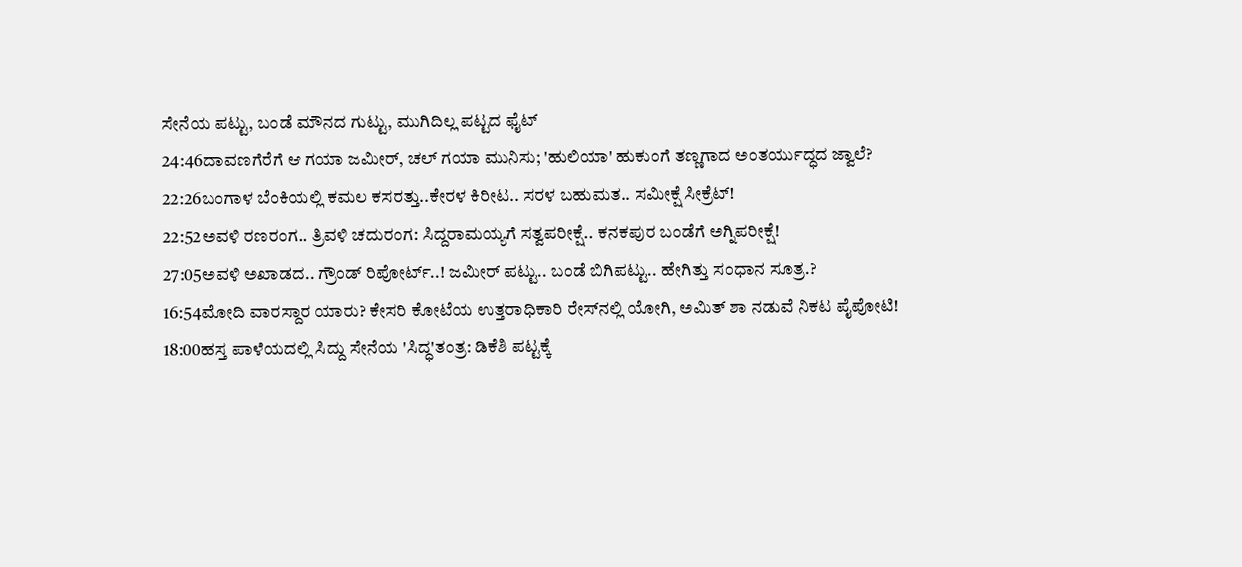ಸೇನೆಯ ಪಟ್ಟು, ಬಂಡೆ ಮೌನದ ಗುಟ್ಟು, ಮುಗಿದಿಲ್ಲ ಪಟ್ಟದ ಫೈಟ್
24:46ದಾವಣಗೆರೆಗೆ ಆ ಗಯಾ ಜಮೀರ್, ಚಲ್ ಗಯಾ ಮುನಿಸು; 'ಹುಲಿಯಾ' ಹುಕುಂಗೆ ತಣ್ಣಗಾದ ಅಂತರ್ಯುದ್ಧದ ಜ್ವಾಲೆ?
22:26ಬಂಗಾಳ ಬೆಂಕಿಯಲ್ಲಿ ಕಮಲ ಕಸರತ್ತು..ಕೇರಳ ಕಿರೀಟ.. ಸರಳ ಬಹುಮತ.. ಸಮೀಕ್ಷೆ ಸೀಕ್ರೆಟ್!
22:52ಅವಳಿ ರಣರಂಗ.. ತ್ರಿವಳಿ ಚದುರಂಗ: ಸಿದ್ದರಾಮಯ್ಯಗೆ ಸತ್ವಪರೀಕ್ಷೆ.. ಕನಕಪುರ ಬಂಡೆಗೆ ಅಗ್ನಿಪರೀಕ್ಷೆ!
27:05ಅವಳಿ ಅಖಾಡದ.. ಗ್ರೌಂಡ್ ರಿಪೋರ್ಟ್..! ಜಮೀರ್ ಪಟ್ಟು.. ಬಂಡೆ ಬಿಗಿಪಟ್ಟು.. ಹೇಗಿತ್ತು ಸಂಧಾನ ಸೂತ್ರ.?
16:54ಮೋದಿ ವಾರಸ್ದಾರ ಯಾರು? ಕೇಸರಿ ಕೋಟೆಯ ಉತ್ತರಾಧಿಕಾರಿ ರೇಸ್‌ನಲ್ಲಿ ಯೋಗಿ, ಅಮಿತ್ ಶಾ ನಡುವೆ ನಿಕಟ ಪೈಪೋಟಿ!
18:00ಹಸ್ತ ಪಾಳೆಯದಲ್ಲಿ ಸಿದ್ದು ಸೇನೆಯ 'ಸಿದ್ಧ'ತಂತ್ರ: ಡಿಕೆಶಿ ಪಟ್ಟಕ್ಕೆ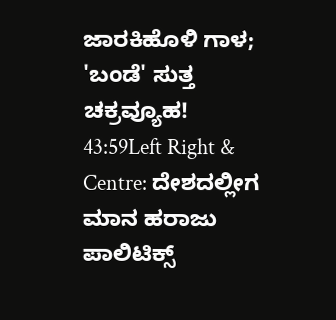ಜಾರಕಿಹೊಳಿ ಗಾಳ; 'ಬಂಡೆ' ಸುತ್ತ ಚಕ್ರವ್ಯೂಹ!
43:59Left Right & Centre: ದೇಶದಲ್ಲೀಗ ಮಾನ ಹರಾಜು ಪಾಲಿಟಿಕ್ಸ್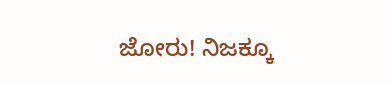ಜೋರು! ನಿಜಕ್ಕೂ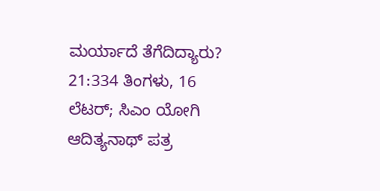ಮರ್ಯಾದೆ ತೆಗೆದಿದ್ಯಾರು?
21:334 ತಿಂಗಳು, 16 ಲೆಟರ್; ಸಿಎಂ ಯೋಗಿ ಆದಿತ್ಯನಾಥ್ ಪತ್ರ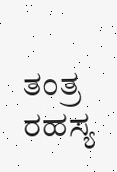ತಂತ್ರ ರಹಸ್ಯ